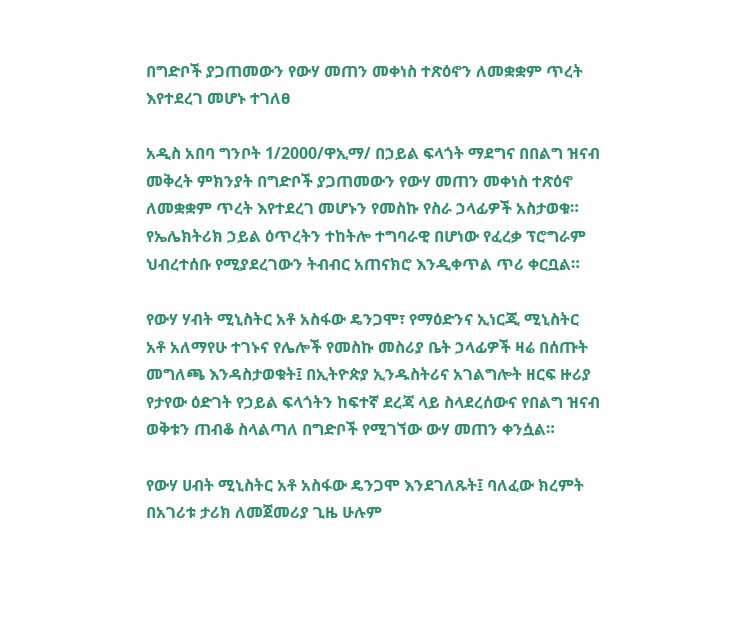በግድቦች ያጋጠመውን የውሃ መጠን መቀነስ ተጽዕኖን ለመቋቋም ጥረት እየተደረገ መሆኑ ተገለፀ

አዲስ አበባ ግንቦት 1/2000/ዋኢማ/ በኃይል ፍላጎት ማደግና በበልግ ዝናብ መቅረት ምክንያት በግድቦች ያጋጠመውን የውሃ መጠን መቀነስ ተጽዕኖ ለመቋቋም ጥረት እየተደረገ መሆኑን የመስኩ የስራ ኃላፊዎች አስታወቁ። የኤሌክትሪክ ኃይል ዕጥረትን ተከትሎ ተግባራዊ በሆነው የፈረቃ ፕሮግራም ህብረተሰቡ የሚያደረገውን ትብብር አጠናክሮ እንዲቀጥል ጥሪ ቀርቧል።

የውሃ ሃብት ሚኒስትር አቶ አስፋው ዴንጋሞ፣ የማዕድንና ኢነርጂ ሚኒስትር አቶ አለማየሁ ተገኑና የሌሎች የመስኩ መስሪያ ቤት ኃላፊዎች ዛሬ በሰጡት መግለጫ እንዳስታወቁት፤ በኢትዮጵያ ኢንዱስትሪና አገልግሎት ዘርፍ ዙሪያ የታየው ዕድገት የኃይል ፍላጎትን ከፍተኛ ደረጃ ላይ ስላደረሰውና የበልግ ዝናብ ወቅቱን ጠብቆ ስላልጣለ በግድቦች የሚገኘው ውሃ መጠን ቀንሷል።

የውሃ ሀብት ሚኒስትር አቶ አስፋው ዴንጋሞ እንደገለጹት፤ ባለፈው ክረምት በአገሪቱ ታሪክ ለመጀመሪያ ጊዜ ሁሉም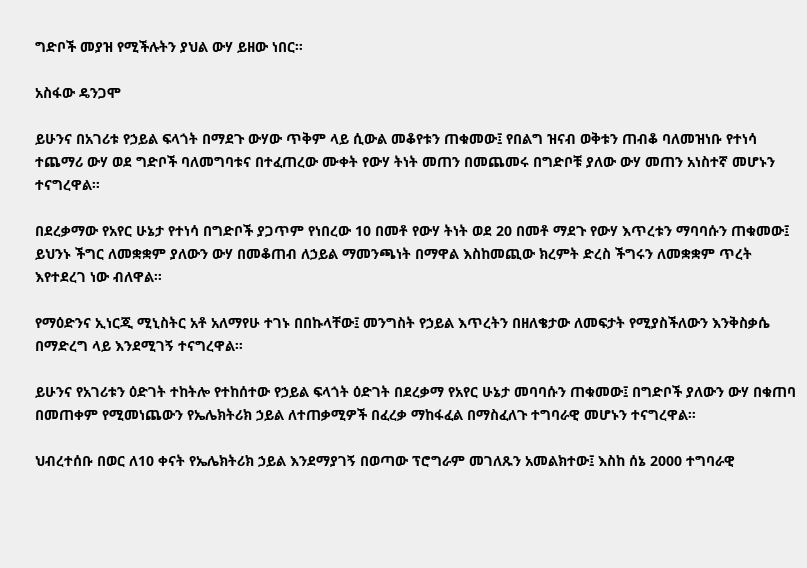ግድቦች መያዝ የሚችሉትን ያህል ውሃ ይዘው ነበር።

አስፋው ዴንጋሞ

ይሁንና በአገሪቱ የኃይል ፍላጎት በማደጉ ውሃው ጥቅም ላይ ሲውል መቆየቱን ጠቁመው፤ የበልግ ዝናብ ወቅቱን ጠብቆ ባለመዝነቡ የተነሳ ተጨማሪ ውሃ ወደ ግድቦች ባለመግባቱና በተፈጠረው ሙቀት የውሃ ትነት መጠን በመጨመሩ በግድቦቹ ያለው ውሃ መጠን አነስተኛ መሆኑን ተናግረዋል።

በደረቃማው የአየር ሁኔታ የተነሳ በግድቦች ያጋጥም የነበረው 10 በመቶ የውሃ ትነት ወደ 20 በመቶ ማደጉ የውሃ እጥረቱን ማባባሱን ጠቁመው፤ ይህንኑ ችግር ለመቋቋም ያለውን ውሃ በመቆጠብ ለኃይል ማመንጫነት በማዋል እስከመጪው ክረምት ድረስ ችግሩን ለመቋቋም ጥረት እየተደረገ ነው ብለዋል።

የማዕድንና ኢነርጂ ሚኒስትር አቶ አለማየሁ ተገኑ በበኩላቸው፤ መንግስት የኃይል እጥረትን በዘለቄታው ለመፍታት የሚያስችለውን እንቅስቃሴ በማድረግ ላይ እንደሚገኝ ተናግረዋል።

ይሁንና የአገሪቱን ዕድገት ተከትሎ የተከሰተው የኃይል ፍላጎት ዕድገት በደረቃማ የአየር ሁኔታ መባባሱን ጠቁመው፤ በግድቦች ያለውን ውሃ በቁጠባ በመጠቀም የሚመነጨውን የኤሌክትሪክ ኃይል ለተጠቃሚዎች በፈረቃ ማከፋፈል በማስፈለጉ ተግባራዊ መሆኑን ተናግረዋል።

ህብረተሰቡ በወር ለ10 ቀናት የኤሌክትሪክ ኃይል እንደማያገኝ በወጣው ፕሮግራም መገለጹን አመልክተው፤ እስከ ሰኔ 2000 ተግባራዊ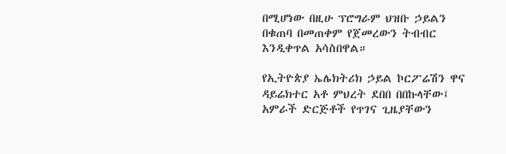በሚሆነው በዚሁ ፕሮግራም ህዝቡ ኃይልን በቁጠባ በመጠቀም የጀመረውን ትብብር እንዲቀጥል አሳስበዋል።

የኢትዮጵያ ኤሌክትሪክ ኃይል ኮርፖሬሽን ዋና ዳይሬክተር አቶ ምህረት ደበበ በበኩላቸው፤ አምራች ድርጅቶች የጥገና ጊዜያቸውን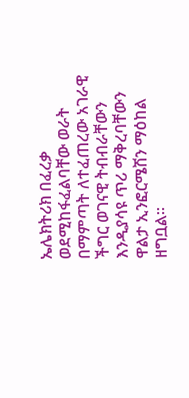ኤሌክትሪክ በፈረቃ ወደሚከፋፈልባቸው ወራት በማምጣት ለተፈጠረው አገራዊ ችግር ወገናዊ ትብብራቸውን እንዲያሳዩ ጥሪ ማቅረባቸውን ዋልታ ኢንፎርሜሽን ማዕከል ዘግቧል።